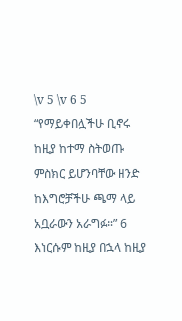\v 5 \v 6 5 “የማይቀበሏችሁ ቢኖሩ ከዚያ ከተማ ስትወጡ ምስክር ይሆንባቸው ዘንድ ከእግሮቻችሁ ጫማ ላይ አቧራውን አራግፉ።” 6 እነርሱም ከዚያ በኋላ ከዚያ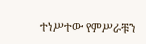ተነሥተው የምሥራቹን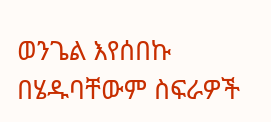ወንጌል እየሰበኩ በሄዱባቸውም ስፍራዎች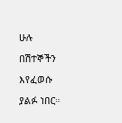ሁሉ በሽተኞችን እየፈወሱ ያልፉ ነበር።